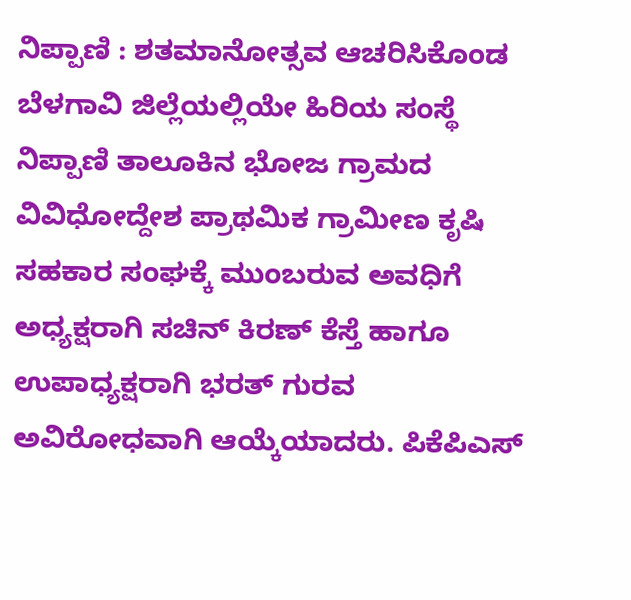ನಿಪ್ಪಾಣಿ : ಶತಮಾನೋತ್ಸವ ಆಚರಿಸಿಕೊಂಡ ಬೆಳಗಾವಿ ಜಿಲ್ಲೆಯಲ್ಲಿಯೇ ಹಿರಿಯ ಸಂಸ್ಥೆ ನಿಪ್ಪಾಣಿ ತಾಲೂಕಿನ ಭೋಜ ಗ್ರಾಮದ ವಿವಿಧೋದ್ದೇಶ ಪ್ರಾಥಮಿಕ ಗ್ರಾಮೀಣ ಕೃಷಿ ಸಹಕಾರ ಸಂಘಕ್ಕೆ ಮುಂಬರುವ ಅವಧಿಗೆ ಅಧ್ಯಕ್ಷರಾಗಿ ಸಚಿನ್ ಕಿರಣ್ ಕೆಸ್ತೆ ಹಾಗೂ ಉಪಾಧ್ಯಕ್ಷರಾಗಿ ಭರತ್ ಗುರವ ಅವಿರೋಧವಾಗಿ ಆಯ್ಕೆಯಾದರು. ಪಿಕೆಪಿಎಸ್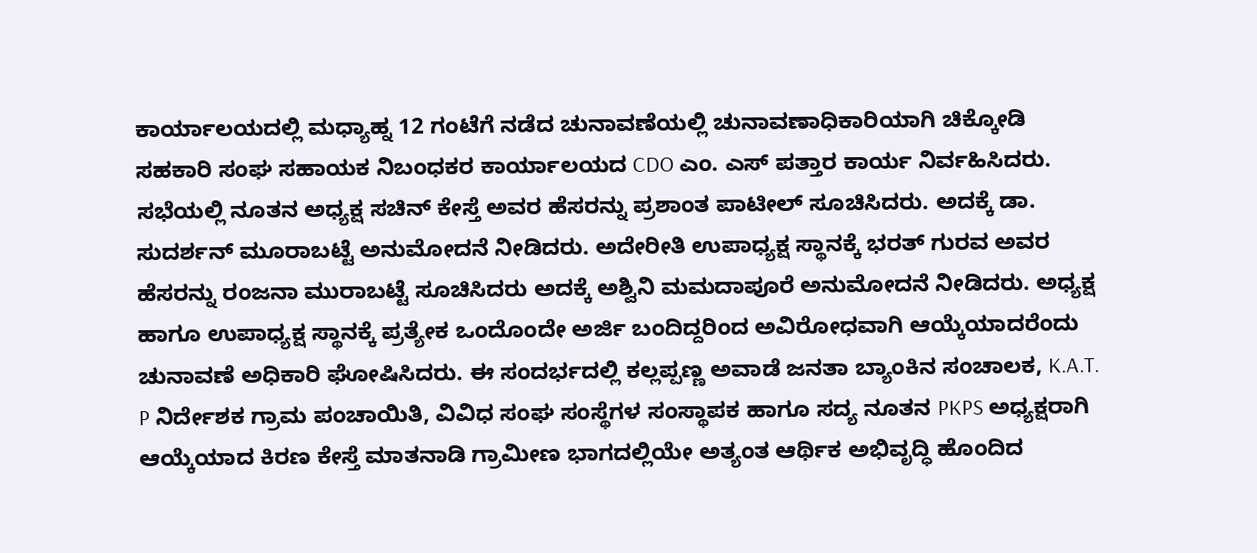ಕಾರ್ಯಾಲಯದಲ್ಲಿ ಮಧ್ಯಾಹ್ನ 12 ಗಂಟೆಗೆ ನಡೆದ ಚುನಾವಣೆಯಲ್ಲಿ ಚುನಾವಣಾಧಿಕಾರಿಯಾಗಿ ಚಿಕ್ಕೋಡಿ ಸಹಕಾರಿ ಸಂಘ ಸಹಾಯಕ ನಿಬಂಧಕರ ಕಾರ್ಯಾಲಯದ CDO ಎಂ. ಎಸ್ ಪತ್ತಾರ ಕಾರ್ಯ ನಿರ್ವಹಿಸಿದರು. ಸಭೆಯಲ್ಲಿ ನೂತನ ಅಧ್ಯಕ್ಷ ಸಚಿನ್ ಕೇಸ್ತೆ ಅವರ ಹೆಸರನ್ನು ಪ್ರಶಾಂತ ಪಾಟೀಲ್ ಸೂಚಿಸಿದರು. ಅದಕ್ಕೆ ಡಾ. ಸುದರ್ಶನ್ ಮೂರಾಬಟ್ಟೆ ಅನುಮೋದನೆ ನೀಡಿದರು. ಅದೇರೀತಿ ಉಪಾಧ್ಯಕ್ಷ ಸ್ಥಾನಕ್ಕೆ ಭರತ್ ಗುರವ ಅವರ ಹೆಸರನ್ನು ರಂಜನಾ ಮುರಾಬಟ್ಟೆ ಸೂಚಿಸಿದರು ಅದಕ್ಕೆ ಅಶ್ವಿನಿ ಮಮದಾಪೂರೆ ಅನುಮೋದನೆ ನೀಡಿದರು. ಅಧ್ಯಕ್ಷ ಹಾಗೂ ಉಪಾಧ್ಯಕ್ಷ ಸ್ಥಾನಕ್ಕೆ ಪ್ರತ್ಯೇಕ ಒಂದೊಂದೇ ಅರ್ಜಿ ಬಂದಿದ್ದರಿಂದ ಅವಿರೋಧವಾಗಿ ಆಯ್ಕೆಯಾದರೆಂದು ಚುನಾವಣೆ ಅಧಿಕಾರಿ ಘೋಷಿಸಿದರು. ಈ ಸಂದರ್ಭದಲ್ಲಿ ಕಲ್ಲಪ್ಪಣ್ಣ ಅವಾಡೆ ಜನತಾ ಬ್ಯಾಂಕಿನ ಸಂಚಾಲಕ, K.A.T. P ನಿರ್ದೇಶಕ ಗ್ರಾಮ ಪಂಚಾಯಿತಿ, ವಿವಿಧ ಸಂಘ ಸಂಸ್ಥೆಗಳ ಸಂಸ್ಥಾಪಕ ಹಾಗೂ ಸದ್ಯ ನೂತನ PKPS ಅಧ್ಯಕ್ಷರಾಗಿ ಆಯ್ಕೆಯಾದ ಕಿರಣ ಕೇಸ್ತೆ ಮಾತನಾಡಿ ಗ್ರಾಮೀಣ ಭಾಗದಲ್ಲಿಯೇ ಅತ್ಯಂತ ಆರ್ಥಿಕ ಅಭಿವೃದ್ಧಿ ಹೊಂದಿದ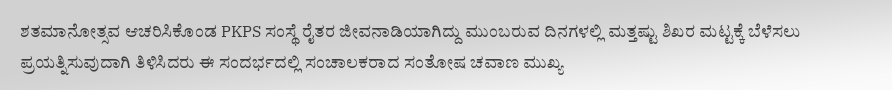ಶತಮಾನೋತ್ಸವ ಆಚರಿಸಿಕೊಂಡ PKPS ಸಂಸ್ಥೆ ರೈತರ ಜೀವನಾಡಿಯಾಗಿದ್ದು ಮುಂಬರುವ ದಿನಗಳಲ್ಲಿ ಮತ್ತಷ್ಟು ಶಿಖರ ಮಟ್ಟಕ್ಕೆ ಬೆಳೆಸಲು ಪ್ರಯತ್ನಿಸುವುದಾಗಿ ತಿಳಿಸಿದರು ಈ ಸಂದರ್ಭದಲ್ಲಿ ಸಂಚಾಲಕರಾದ ಸಂತೋಷ ಚವಾಣ ಮುಖ್ಯ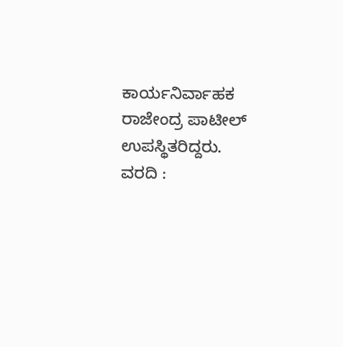ಕಾರ್ಯನಿರ್ವಾಹಕ ರಾಜೇಂದ್ರ ಪಾಟೀಲ್ ಉಪಸ್ಥಿತರಿದ್ದರು.
ವರದಿ :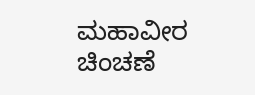ಮಹಾವೀರ ಚಿಂಚಣೆ